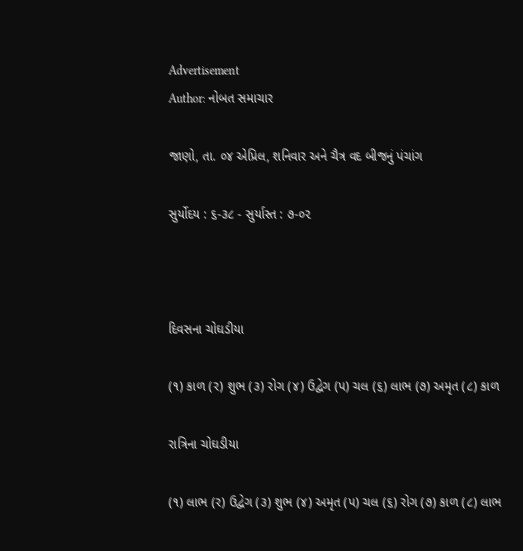Advertisement
Author: નોબત સમાચાર

જાણો, તા. ૦૪ એપ્રિલ, શનિવાર અને ચૈત્ર વદ બીજનું પંચાંગ

સુર્યોદય : ૬-૩૮ - સુર્યાસ્ત : ૭-૦૨



દિવસના ચોઘડીયા

(૧) કાળ (ર) શુભ (૩) રોગ (૪) ઉદ્વેગ (પ) ચલ (૬) લાભ (૭) અમૃત (૮) કાળ

રાત્રિના ચોઘડીયા

(૧) લાભ (ર) ઉદ્વેગ (૩) શુભ (૪) અમૃત (પ) ચલ (૬) રોગ (૭) કાળ (૮) લાભ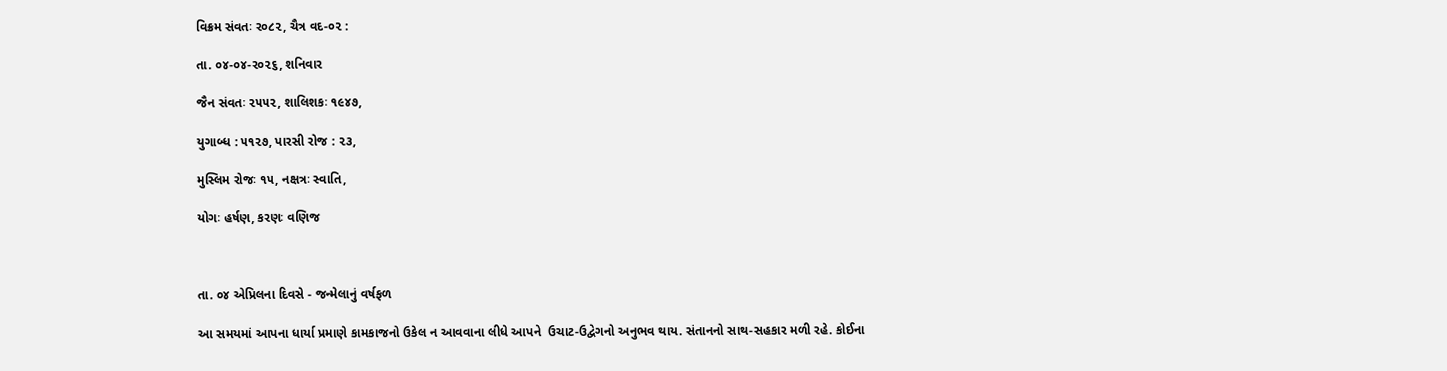વિક્રમ સંવતઃ ર૦૮૨, ચૈત્ર વદ-૦૨ :

તા. ૦૪-૦૪-ર૦૨૬, શનિવાર

જૈન સંવતઃ ૨૫૫૨, શાલિશકઃ ૧૯૪૭,

યુગાબ્ધ : ૫૧૨૭, પારસી રોજ : ૨૩,

મુસ્લિમ રોજઃ ૧૫, નક્ષત્રઃ સ્વાતિ,

યોગઃ હર્ષણ, કરણઃ વણિજ



તા. ૦૪ એપ્રિલના દિવસે - જન્મેલાનું વર્ષફળ

આ સમયમાં આપના ધાર્યા પ્રમાણે કામકાજનો ઉકેલ ન આવવાના લીધે આપને  ઉચાટ-ઉદ્વેગનો અનુભવ થાય. સંતાનનો સાથ-સહકાર મળી રહે. કોઈના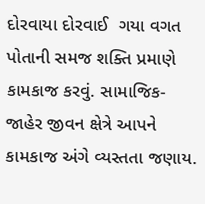દોરવાયા દોરવાઈ  ગયા વગત પોતાની સમજ શક્તિ પ્રમાણે કામકાજ કરવું. સામાજિક-જાહેર જીવન ક્ષેત્રે આપને  કામકાજ અંગે વ્યસ્તતા જણાય.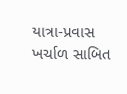યાત્રા-પ્રવાસ ખર્ચાળ સાબિત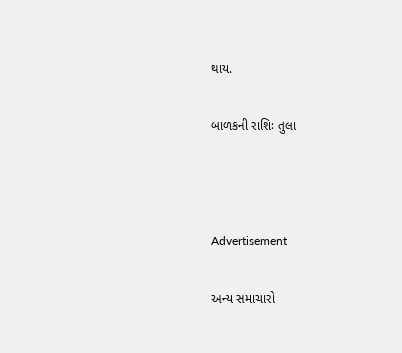થાય.

બાળકની રાશિઃ તુલા



Advertisement

અન્ય સમાચારો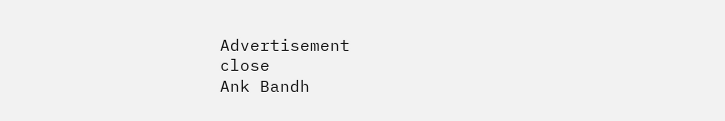Advertisement
close
Ank Bandh